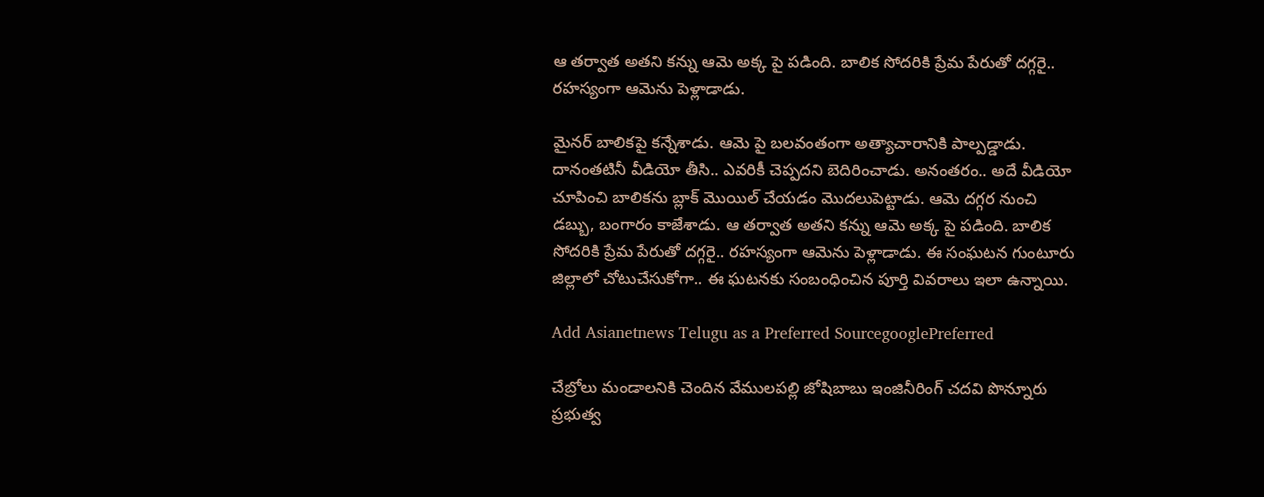ఆ తర్వాత అతని కన్ను ఆమె అక్క పై పడింది. బాలిక సోదరికి ప్రేమ పేరుతో దగ్గరై.. రహస్యంగా ఆమెను పెళ్లాడాడు.

మైనర్ బాలికపై కన్నేశాడు. ఆమె పై బలవంతంగా అత్యాచారానికి పాల్పడ్డాడు. దానంతటినీ వీడియో తీసి.. ఎవరికీ చెప్పదని బెదిరించాడు. అనంతరం.. అదే వీడియో చూపించి బాలికను బ్లాక్ మొయిల్ చేయడం మొదలుపెట్టాడు. ఆమె దగ్గర నుంచి డబ్బు, బంగారం కాజేశాడు. ఆ తర్వాత అతని కన్ను ఆమె అక్క పై పడింది. బాలిక సోదరికి ప్రేమ పేరుతో దగ్గరై.. రహస్యంగా ఆమెను పెళ్లాడాడు. ఈ సంఘటన గుంటూరు జిల్లాలో చోటుచేసుకోగా.. ఈ ఘటనకు సంబంధించిన పూర్తి వివరాలు ఇలా ఉన్నాయి.

Add Asianetnews Telugu as a Preferred SourcegooglePreferred

చేబ్రోలు మండాలనికి చెందిన వేములపల్లి జోషిబాబు ఇంజినీరింగ్ చదవి పొన్నూరు ప్రభుత్వ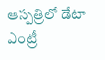ఆస్పత్రిలో డేటా ఎంట్రీ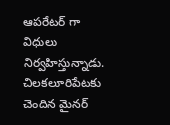ఆపరేటర్ గా విధులు నిర్వహిస్తున్నాడు. చిలకలూరిపేటకు చెందిన మైనర్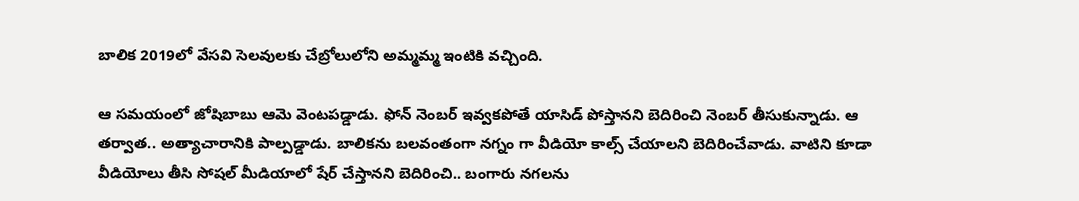బాలిక 2019లో వేసవి సెలవులకు చేబ్రోలులోని అమ్మమ్మ ఇంటికి వచ్చింది.

ఆ సమయంలో జోషిబాబు ఆమె వెంటపడ్డాడు. ఫోన్ నెంబర్ ఇవ్వకపోతే యాసిడ్ పోస్తానని బెదిరించి నెంబర్ తీసుకున్నాడు. ఆ తర్వాత.. అత్యాచారానికి పాల్పడ్డాడు. బాలికను బలవంతంగా నగ్నం గా వీడియో కాల్స్ చేయాలని బెదిరించేవాడు. వాటిని కూడా వీడియోలు తీసి సోషల్ మీడియాలో షేర్ చేస్తానని బెదిరించి.. బంగారు నగలను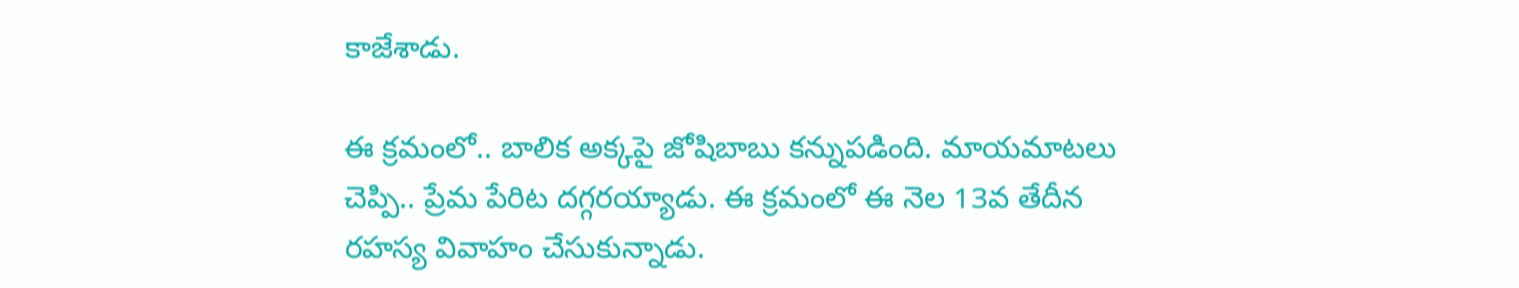కాజేశాడు.

ఈ క్రమంలో.. బాలిక అక్కపై జోషిబాబు కన్నుపడింది. మాయమాటలు చెప్పి.. ప్రేమ పేరిట దగ్గరయ్యాడు. ఈ క్రమంలో ఈ నెల 13వ తేదీన రహస్య వివాహం చేసుకున్నాడు.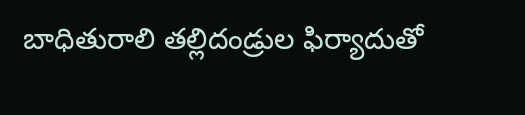బాధితురాలి తల్లిదండ్రుల ఫిర్యాదుతో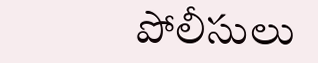పోలీసులు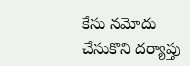కేసు నమోదు చేసుకొని దర్యాప్తు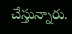చేస్తున్నారు.